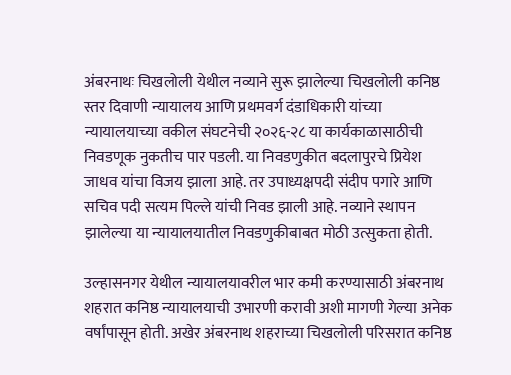अंबरनाथः चिखलोली येथील नव्याने सुरू झालेल्या चिखलोली कनिष्ठ स्तर दिवाणी न्यायालय आणि प्रथमवर्ग दंडाधिकारी यांच्या न्यायालयाच्या वकील संघटनेची २०२६-२८ या कार्यकाळासाठीची निवडणूक नुकतीच पार पडली. या निवडणुकीत बदलापुरचे प्रियेश जाधव यांचा विजय झाला आहे. तर उपाध्यक्षपदी संदीप पगारे आणि सचिव पदी सत्यम पिल्ले यांची निवड झाली आहे. नव्याने स्थापन झालेल्या या न्यायालयातील निवडणुकीबाबत मोठी उत्सुकता होती.

उल्हासनगर येथील न्यायालयावरील भार कमी करण्यासाठी अंबरनाथ शहरात कनिष्ठ न्यायालयाची उभारणी करावी अशी मागणी गेल्या अनेक वर्षांपासून होती. अखेर अंबरनाथ शहराच्या चिखलोली परिसरात कनिष्ठ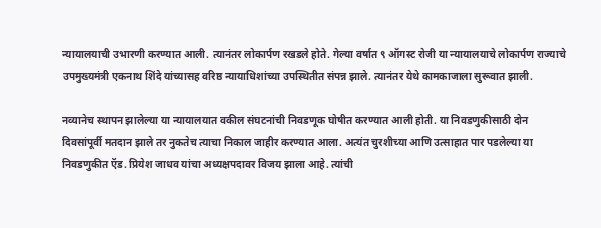न्यायालयाची उभारणी करण्यात आली. त्यानंतर लोकार्पण रखडले होते. गेल्या वर्षात ९ ऑगस्ट रोजी या न्यायालयाचे लोकार्पण राज्याचे उपमुख्यमंत्री एकनाथ शिंदे यांच्यासह वरिष्ठ न्यायाधिशांच्या उपस्थितीत संपन्न झाले. त्यानंतर येथे कामकाजाला सुरूवात झाली.

नव्यानेच स्थापन झालेल्या या न्यायालयात वकील संघटनांची निवडणूक घोषीत करण्यात आली होती. या निवडणुकीसाठी दोन दिवसांपूर्वी मतदान झाले तर नुकतेच त्याचा निकाल जाहीर करण्यात आला. अत्यंत चुरशीच्या आणि उत्साहात पार पडलेल्या या निवडणुकीत ऍड. प्रियेश जाधव यांचा अध्यक्षपदावर विजय झाला आहे. त्यांची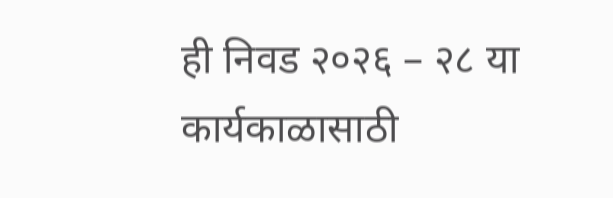ही निवड २०२६ – २८ या कार्यकाळासाठी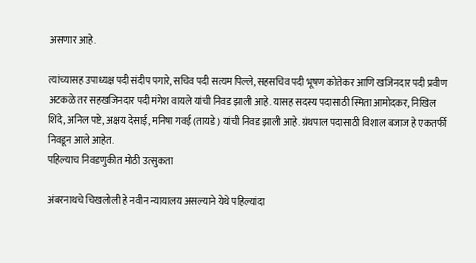असणार आहे.

त्यांच्यासह उपाध्यक्ष पदी संदीप पगारे, सचिव पदी सत्यम पिल्ले, सहसचिव पदी भूषण कोतेकर आणि खजिनदार पदी प्रवीण अटकळे तर सहखजिनदार पदी मंगेश वायले यांची निवड झाली आहे. यासह सदस्य पदासाठी स्मिता आमोदकर, निखिल शिंदे, अनिल पष्टे, अक्षय देसाई, मनिषा गवई (तायडे) यांची निवड झाली आहे. ग्रंथपाल पदासाठी विशाल बजाज हे एकतर्फी निवडून आले आहेत.
पहिल्याच निवडणुकीत मोठी उत्सुकता

अंबरनाथचे चिखलोली हे नवीन न्यायालय असल्याने येथे पहिल्यांदा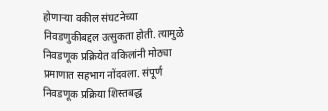होणाऱ्या वकील संघटनेच्या निवडणुकीबद्दल उत्सुकता होती. त्यामुळे निवडणूक प्रक्रियेत वकिलांनी मोठ्या प्रमाणात सहभाग नोंदवला. संपूर्ण निवडणूक प्रक्रिया शिस्तबद्ध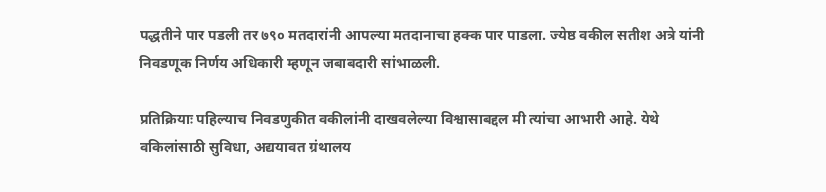पद्धतीने पार पडली तर ७९० मतदारांनी आपल्या मतदानाचा हक्क पार पाडला. ज्येष्ठ वकील सतीश अत्रे यांनी निवडणूक निर्णय अधिकारी म्हणून जबाबदारी सांभाळली.

प्रतिक्रियाः पहिल्याच निवडणुकीत वकीलांनी दाखवलेल्या विश्वासाबद्दल मी त्यांचा आभारी आहे. येथे वकिलांसाठी सुविधा, अद्ययावत ग्रंथालय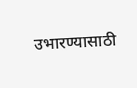उभारण्यासाठी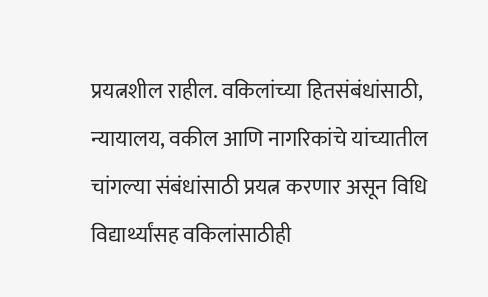प्रयत्नशील राहील. वकिलांच्या हितसंबंधांसाठी, न्यायालय, वकील आणि नागरिकांचे यांच्यातील चांगल्या संबंधांसाठी प्रयत्न करणार असून विधि विद्यार्थ्यांसह वकिलांसाठीही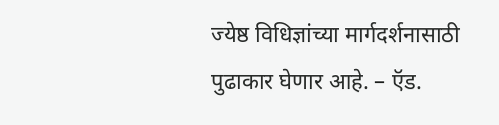ज्येष्ठ विधिज्ञांच्या मार्गदर्शनासाठी पुढाकार घेणार आहे. – ऍड.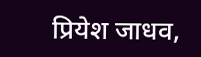प्रियेश जाधव,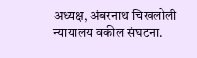अध्यक्ष, अंबरनाथ चिखलोली न्यायालय वकील संघटना.